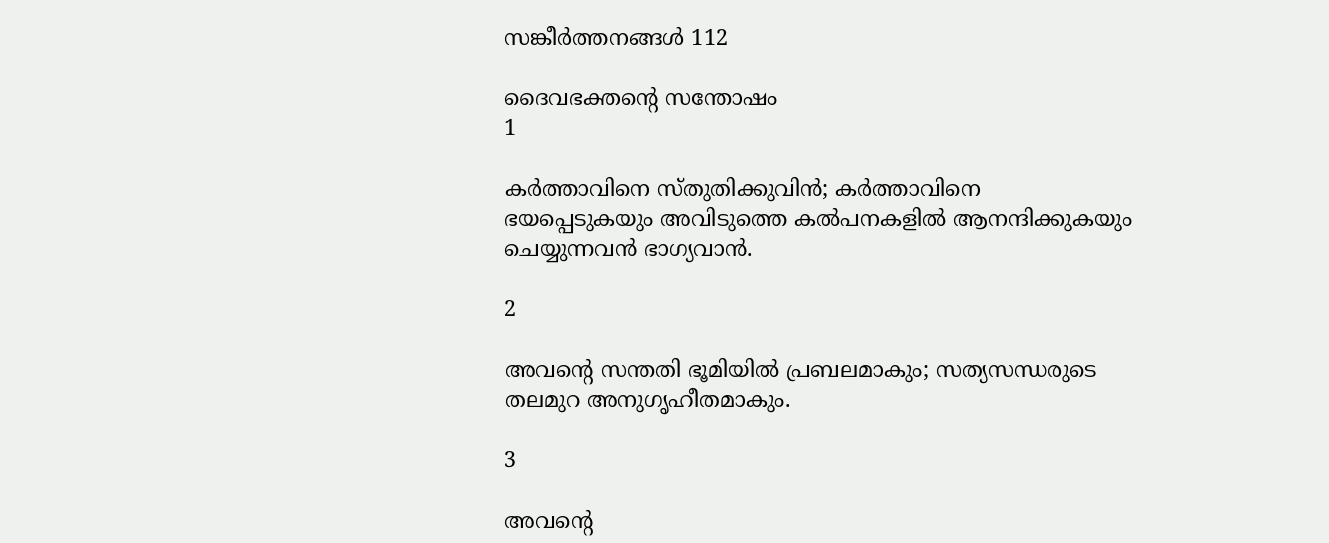സങ്കീര്‍ത്തനങ്ങള്‍ 112

ദൈവഭക്തന്റെ സന്തോഷം
1

കര്‍ത്താവിനെ സ്തുതിക്കുവിന്‍; കര്‍ത്താവിനെ ഭയപ്പെടുകയും അവിടുത്തെ കല്‍പനകളില്‍ ആനന്ദിക്കുകയും ചെയ്യുന്നവന്‍ ഭാഗ്യവാന്‍.

2

അവന്റെ സന്തതി ഭൂമിയില്‍ പ്രബലമാകും; സത്യസന്ധരുടെ തലമുറ അനുഗൃഹീതമാകും.

3

അവന്റെ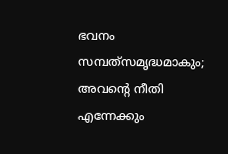ഭവനം സമ്പത്‌സമൃദ്ധമാകും; അവന്റെ നീതി എന്നേക്കും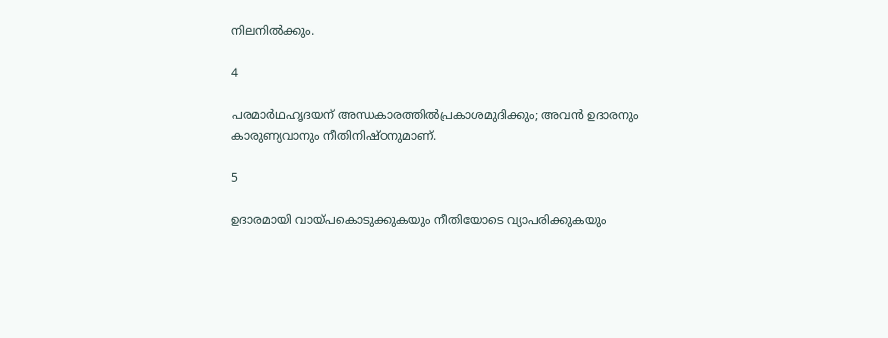നിലനില്‍ക്കും.

4

പരമാര്‍ഥഹൃദയന് അന്ധകാരത്തില്‍പ്രകാശമുദിക്കും; അവന്‍ ഉദാരനും കാരുണ്യവാനും നീതിനിഷ്ഠനുമാണ്.

5

ഉദാരമായി വായ്പകൊടുക്കുകയും നീതിയോടെ വ്യാപരിക്കുകയും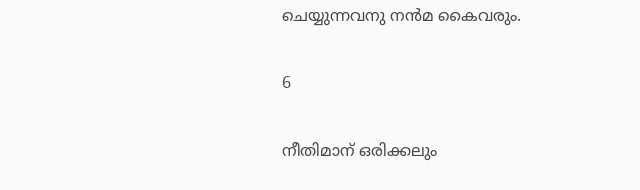ചെയ്യുന്നവനു നന്‍മ കൈവരും.

6

നീതിമാന് ഒരിക്കലും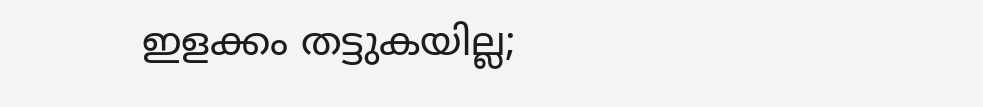ഇളക്കം തട്ടുകയില്ല;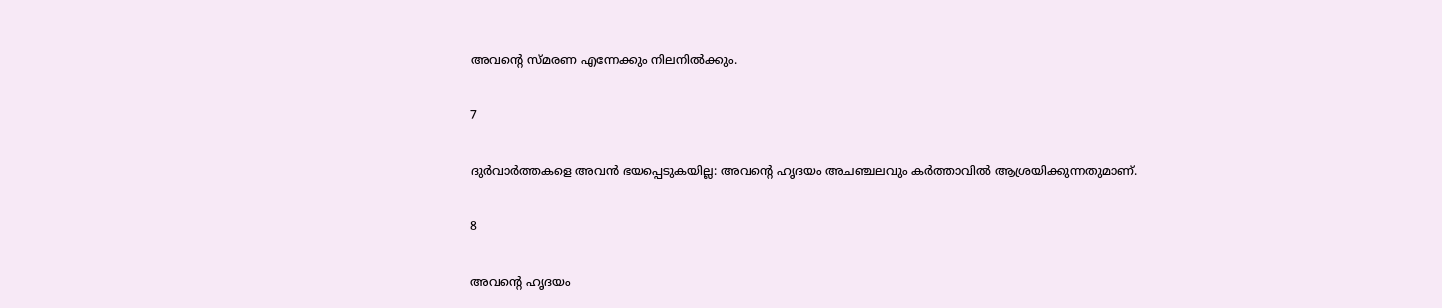അവന്റെ സ്മരണ എന്നേക്കും നിലനില്‍ക്കും.

7

ദുര്‍വാര്‍ത്തകളെ അവന്‍ ഭയപ്പെടുകയില്ല: അവന്റെ ഹൃദയം അചഞ്ചലവും കര്‍ത്താവില്‍ ആശ്രയിക്കുന്നതുമാണ്.

8

അവന്റെ ഹൃദയം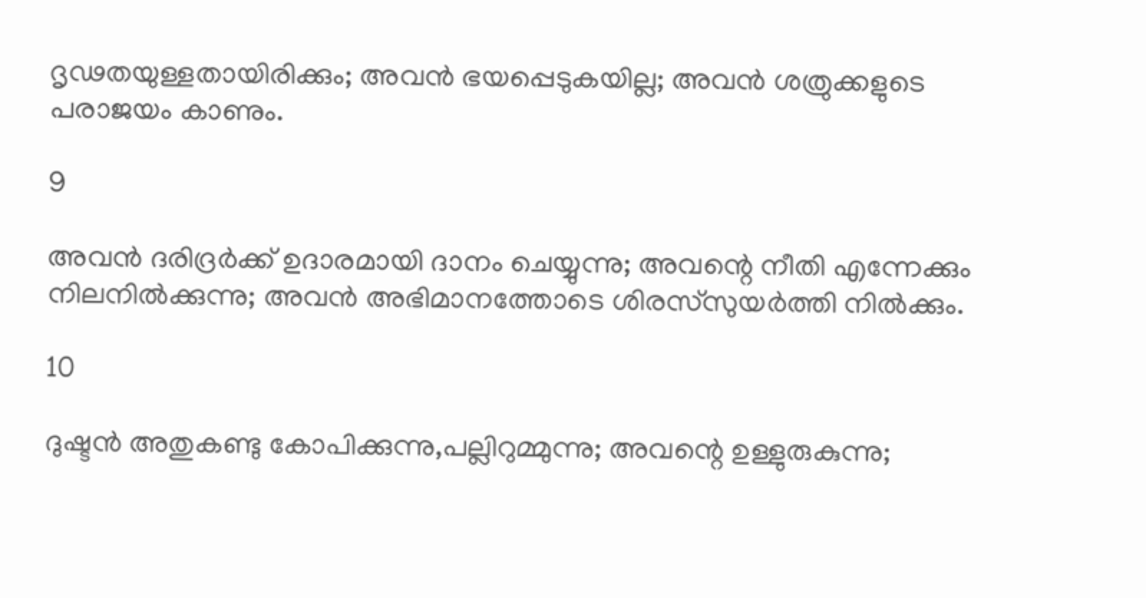ദൃഢതയുള്ളതായിരിക്കും; അവന്‍ ഭയപ്പെടുകയില്ല; അവന്‍ ശത്രുക്കളുടെ പരാജയം കാണും.

9

അവന്‍ ദരിദ്രര്‍ക്ക് ഉദാരമായി ദാനം ചെയ്യുന്നു; അവന്റെ നീതി എന്നേക്കും നിലനില്‍ക്കുന്നു; അവന്‍ അഭിമാനത്തോടെ ശിരസ്‌സുയര്‍ത്തി നില്‍ക്കും.

10

ദുഷ്ടന്‍ അതുകണ്ടു കോപിക്കുന്നു,പല്ലിറുമ്മുന്നു; അവന്റെ ഉള്ളുരുകുന്നു;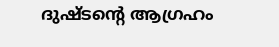ദുഷ്ടന്റെ ആഗ്രഹം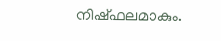നിഷ്ഫലമാകും.